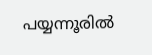പയ്യന്നൂരിൽ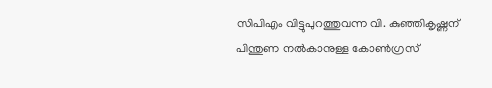സിപിഎം വിട്ടുപുറത്തുവന്ന വി. കുഞ്ഞികൃഷ്ണന് പിന്തുണ നൽകാനുള്ള കോൺഗ്രസ്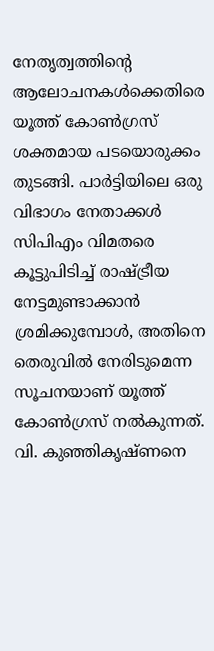നേതൃത്വത്തിന്റെ ആലോചനകൾക്കെതിരെ യൂത്ത് കോൺഗ്രസ് ശക്തമായ പടയൊരുക്കം തുടങ്ങി. പാർട്ടിയിലെ ഒരു വിഭാഗം നേതാക്കൾ സിപിഎം വിമതരെ കൂട്ടുപിടിച്ച് രാഷ്ട്രീയ നേട്ടമുണ്ടാക്കാൻ ശ്രമിക്കുമ്പോൾ, അതിനെ തെരുവിൽ നേരിടുമെന്ന സൂചനയാണ് യൂത്ത് കോൺഗ്രസ് നൽകുന്നത്. വി. കുഞ്ഞികൃഷ്ണനെ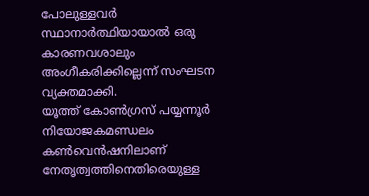പോലുള്ളവർ സ്ഥാനാർത്ഥിയായാൽ ഒരു കാരണവശാലും അംഗീകരിക്കില്ലെന്ന് സംഘടന വ്യക്തമാക്കി.
യൂത്ത് കോൺഗ്രസ് പയ്യന്നൂർ നിയോജകമണ്ഡലം കൺവെൻഷനിലാണ് നേതൃത്വത്തിനെതിരെയുള്ള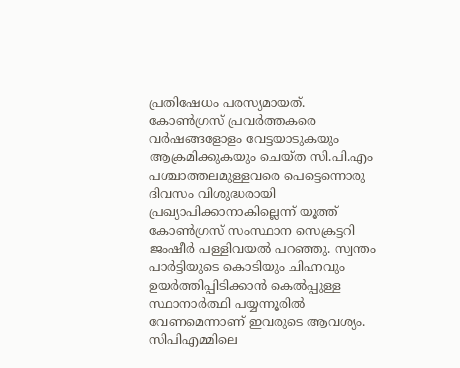പ്രതിഷേധം പരസ്യമായത്. കോൺഗ്രസ് പ്രവർത്തകരെ വർഷങ്ങളോളം വേട്ടയാടുകയും ആക്രമിക്കുകയും ചെയ്ത സി.പി.എം പശ്ചാത്തലമുള്ളവരെ പെട്ടെന്നൊരു ദിവസം വിശുദ്ധരായി പ്രഖ്യാപിക്കാനാകില്ലെന്ന് യൂത്ത് കോൺഗ്രസ് സംസ്ഥാന സെക്രട്ടറി ജംഷീർ പള്ളിവയൽ പറഞ്ഞു. സ്വന്തം പാർട്ടിയുടെ കൊടിയും ചിഹ്നവും ഉയർത്തിപ്പിടിക്കാൻ കെൽപ്പുള്ള സ്ഥാനാർത്ഥി പയ്യന്നൂരിൽ വേണമെന്നാണ് ഇവരുടെ ആവശ്യം.
സിപിഎമ്മിലെ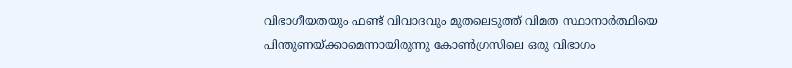വിഭാഗീയതയും ഫണ്ട് വിവാദവും മുതലെടുത്ത് വിമത സ്ഥാനാർത്ഥിയെ പിന്തുണയ്ക്കാമെന്നായിരുന്നു കോൺഗ്രസിലെ ഒരു വിഭാഗം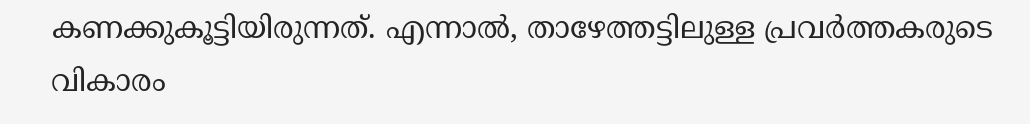കണക്കുകൂട്ടിയിരുന്നത്. എന്നാൽ, താഴേത്തട്ടിലുള്ള പ്രവർത്തകരുടെ വികാരം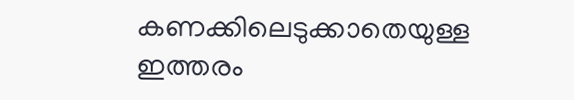കണക്കിലെടുക്കാതെയുള്ള ഇത്തരം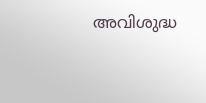അവിശുദ്ധ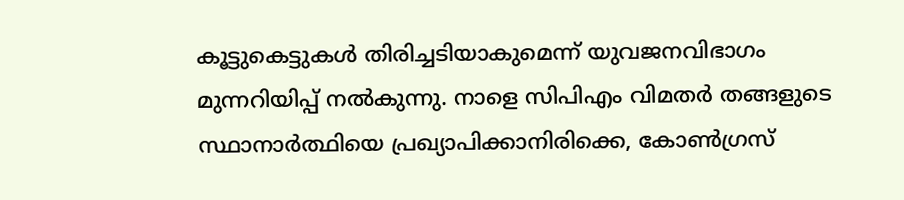കൂട്ടുകെട്ടുകൾ തിരിച്ചടിയാകുമെന്ന് യുവജനവിഭാഗം മുന്നറിയിപ്പ് നൽകുന്നു. നാളെ സിപിഎം വിമതർ തങ്ങളുടെ സ്ഥാനാർത്ഥിയെ പ്രഖ്യാപിക്കാനിരിക്കെ, കോൺഗ്രസ്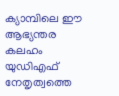ക്യാമ്പിലെ ഈ ആഭ്യന്തര കലഹം യുഡിഎഫ് നേതൃത്വത്തെ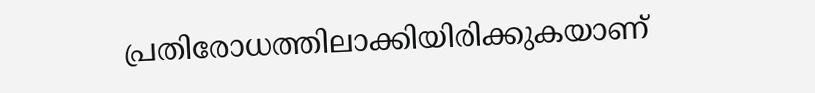പ്രതിരോധത്തിലാക്കിയിരിക്കുകയാണ്